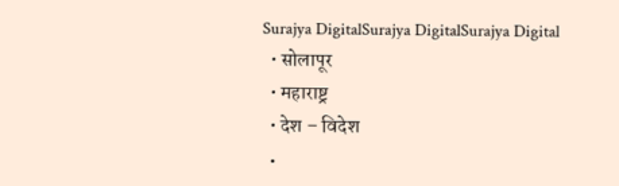Surajya DigitalSurajya DigitalSurajya Digital
  • सोलापूर
  • महाराष्ट्र
  • देश – विदेश
  •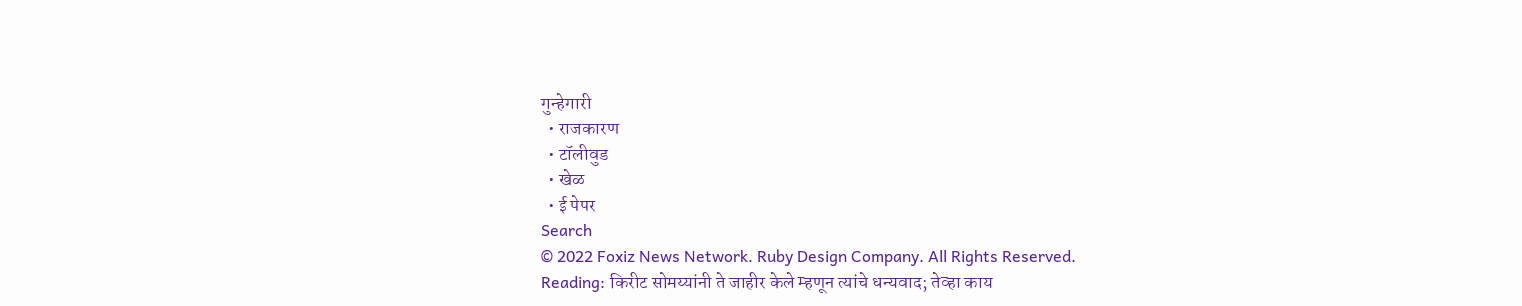गुन्हेगारी
  • राजकारण
  • टॉलीवुड
  • खेळ
  • ई पेपर
Search
© 2022 Foxiz News Network. Ruby Design Company. All Rights Reserved.
Reading: किरीट सोमय्यांनी ते जाहीर केले म्हणून त्यांचे धन्यवाद; तेव्हा काय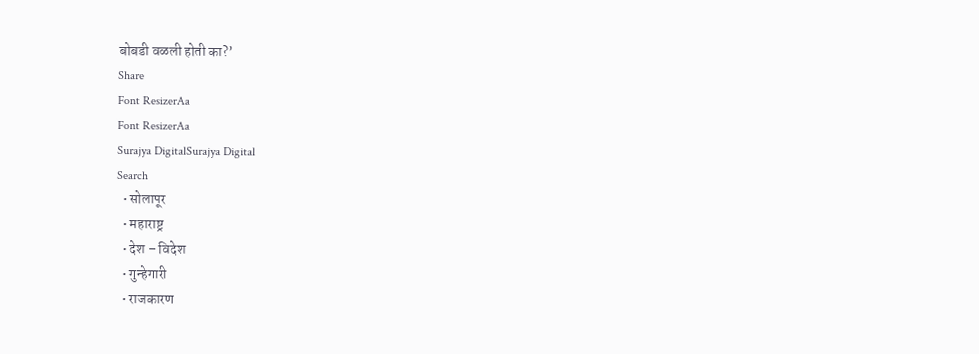बोबडी वळली होती का?’
Share
Font ResizerAa
Font ResizerAa
Surajya DigitalSurajya Digital
Search
  • सोलापूर
  • महाराष्ट्र
  • देश – विदेश
  • गुन्हेगारी
  • राजकारण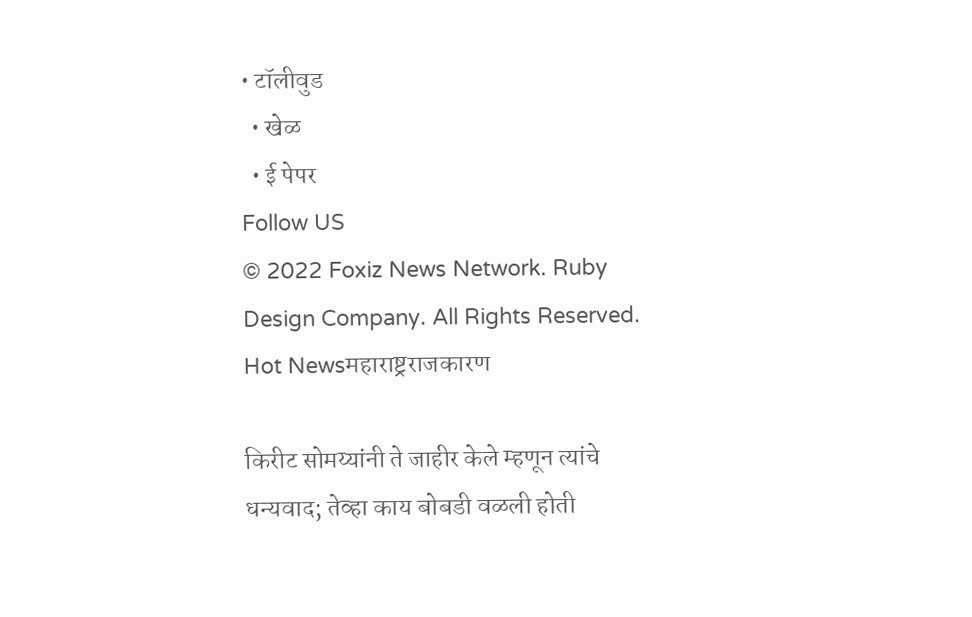• टॉलीवुड
  • खेळ
  • ई पेपर
Follow US
© 2022 Foxiz News Network. Ruby Design Company. All Rights Reserved.
Hot Newsमहाराष्ट्रराजकारण

किरीट सोमय्यांनी ते जाहीर केले म्हणून त्यांचे धन्यवाद; तेव्हा काय बोबडी वळली होती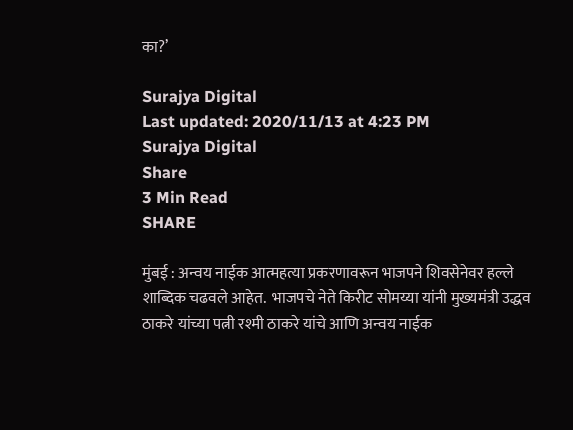का?’

Surajya Digital
Last updated: 2020/11/13 at 4:23 PM
Surajya Digital
Share
3 Min Read
SHARE

मुंबई : अन्वय नाईक आत्महत्या प्रकरणावरून भाजपने शिवसेनेवर हल्ले शाब्दिक चढवले आहेत.  भाजपचे नेते किरीट सोमय्या यांनी मुख्यमंत्री उद्धव ठाकरे यांच्या पत्नी रश्मी ठाकरे यांचे आणि अन्वय नाईक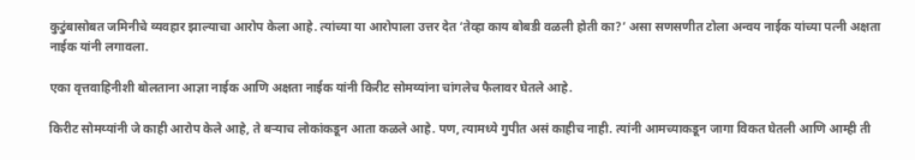कुटुंबासोबत जमिनीचे व्यवहार झाल्याचा आरोप केला आहे. त्यांच्या या आरोपाला उत्तर देत ‘तेव्हा काय बोबडी वळली होती का?’ असा सणसणीत टोला अन्वय नाईक यांच्या पत्नी अक्षता नाईक यांनी लगावला.

एका वृत्तवाहिनीशी बोलताना आज्ञा नाईक आणि अक्षता नाईक यांनी किरीट सोमय्यांना चांगलेच फैलावर घेतले आहे.

किरीट सोमय्यांनी जे काही आरोप केले आहे, ते बऱ्याच लोकांकडून आता कळले आहे. पण, त्यामध्ये गुपीत असं काहीच नाही. त्यांनी आमच्याकडून जागा विकत घेतली आणि आम्ही ती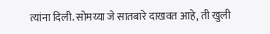त्यांना दिली. सोमय्या जे सातबारे दाखवत आहे, ती खुली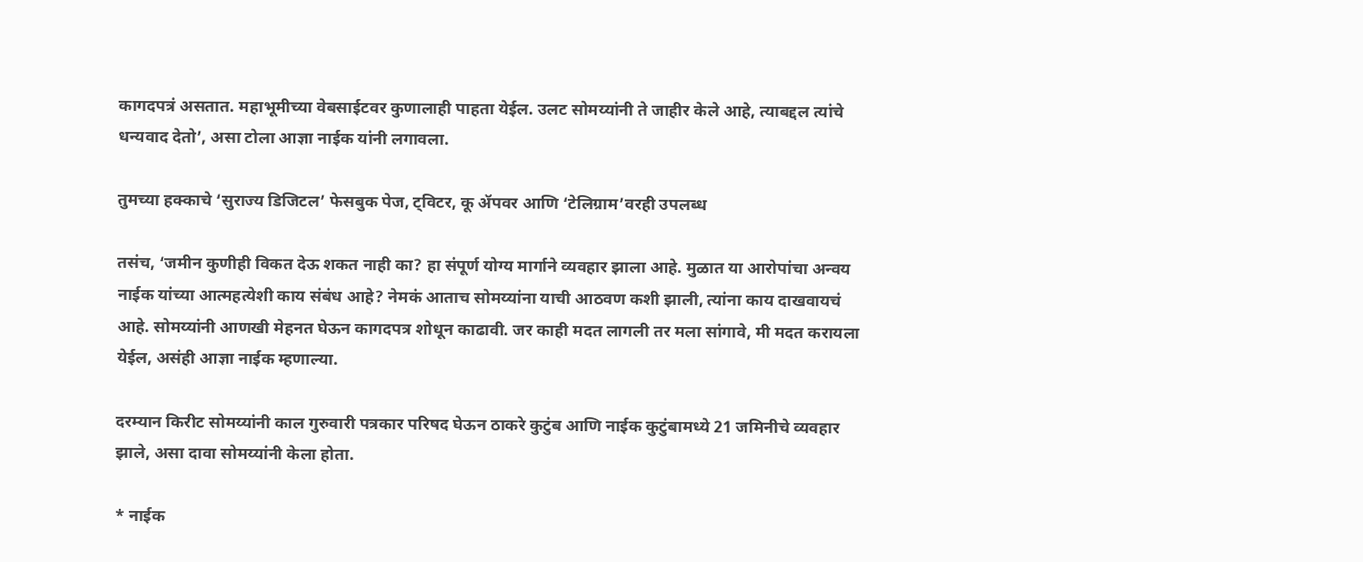कागदपत्रं असतात. महाभूमीच्या वेबसाईटवर कुणालाही पाहता येईल. उलट सोमय्यांनी ते जाहीर केले आहे, त्याबद्दल त्यांचे धन्यवाद देतो’, असा टोला आज्ञा नाईक यांनी लगावला.

तुमच्या हक्काचे ‘सुराज्य डिजिटल’ फेसबुक पेज, ट्विटर, कू ॲपवर आणि ‘टेलिग्राम’वरही उपलब्ध

तसंच, ‘जमीन कुणीही विकत देऊ शकत नाही का? हा संपूर्ण योग्य मार्गाने व्यवहार झाला आहे. मुळात या आरोपांचा अन्वय नाईक यांच्या आत्महत्येशी काय संबंध आहे? नेमकं आताच सोमय्यांना याची आठवण कशी झाली, त्यांना काय दाखवायचं आहे. सोमय्यांनी आणखी मेहनत घेऊन कागदपत्र शोधून काढावी. जर काही मदत लागली तर मला सांगावे, मी मदत करायला येईल, असंही आज्ञा नाईक म्हणाल्या.

दरम्यान किरीट सोमय्यांनी काल गुरुवारी पत्रकार परिषद घेऊन ठाकरे कुटुंब आणि नाईक कुटुंबामध्ये 21 जमिनीचे व्यवहार झाले, असा दावा सोमय्यांनी केला होता.

* नाईक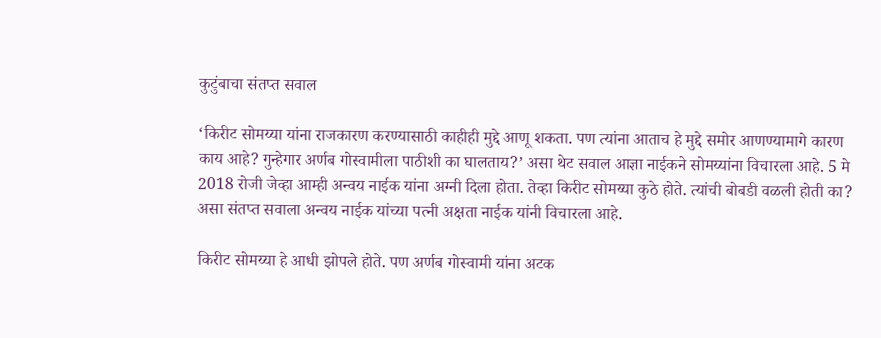कुटुंबाचा संतप्त सवाल

‘किरीट सोमय्या यांना राजकारण करण्यासाठी काहीही मुद्दे आणू शकता. पण त्यांना आताच हे मुद्दे समोर आणण्यामागे कारण काय आहे? गुन्हेगार अर्णब गोस्वामीला पाठीशी का घालताय?’ असा थेट सवाल आज्ञा नाईकने सोमय्यांना विचारला आहे. 5 मे 2018 रोजी जेव्हा आम्ही अन्वय नाईक यांना अग्नी दिला होता. तेव्हा किरीट सोमय्या कुठे होते. त्यांची बोबडी वळली होती का? असा संतप्त सवाला अन्वय नाईक यांच्या पत्नी अक्षता नाईक यांनी विचारला आहे.

किरीट सोमय्या हे आधी झोपले होते. पण अर्णब गोस्वामी यांना अटक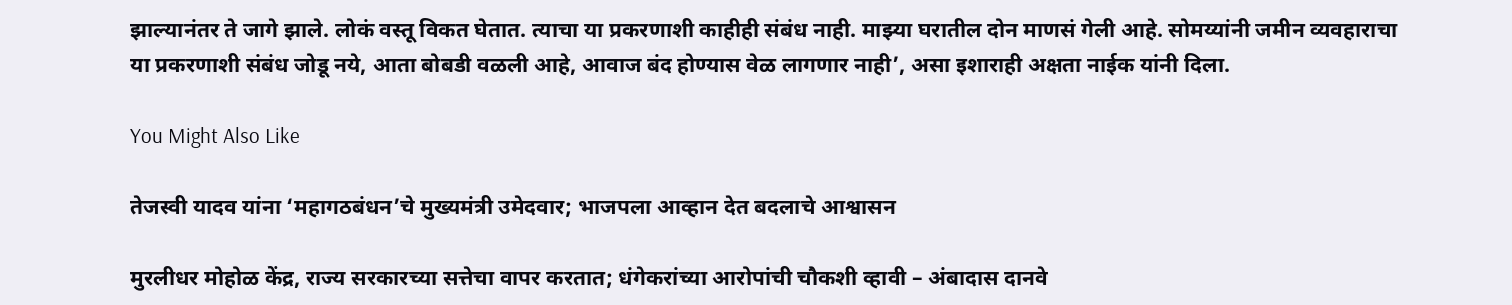झाल्यानंतर ते जागे झाले. लोकं वस्तू विकत घेतात. त्याचा या प्रकरणाशी काहीही संबंध नाही. माझ्या घरातील दोन माणसं गेली आहे. सोमय्यांनी जमीन व्यवहाराचा या प्रकरणाशी संबंध जोडू नये, आता बोबडी वळली आहे, आवाज बंद होण्यास वेळ लागणार नाही’, असा इशाराही अक्षता नाईक यांनी दिला.

You Might Also Like

तेजस्वी यादव यांना ‘महागठबंधन’चे मुख्यमंत्री उमेदवार; भाजपला आव्हान देत बदलाचे आश्वासन

मुरलीधर मोहोळ केंद्र, राज्य सरकारच्या सत्तेचा वापर करतात; धंगेकरांच्या आरोपांची चौकशी व्हावी – अंबादास दानवे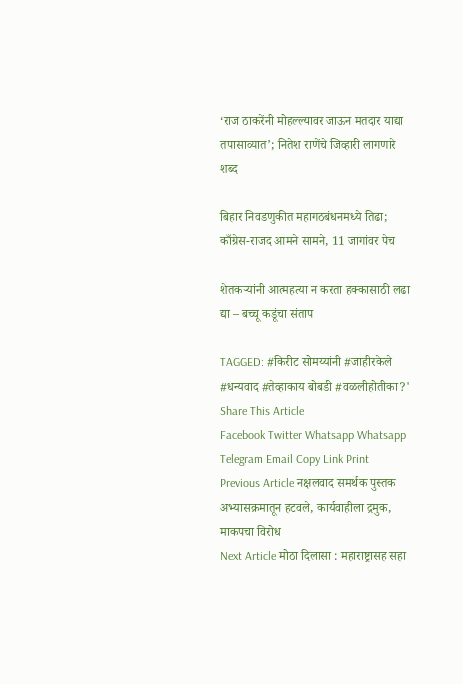‘राज ठाकरेंनी मोहल्ल्यावर जाऊन मतदार याद्या तपासाव्यात’; नितेश राणेंचे जिव्हारी लागणारे शब्द

बिहार निवडणुकीत महागठबंधनमध्ये तिढा; काँग्रेस-राजद आमने सामने, 11 जागांवर पेच

शेतकऱ्यांनी आत्महत्या न करता हक्कासाठी लढा द्या – बच्चू कडूंचा संताप

TAGGED: #किरीट सोमय्यांनी #जाहीरकेले #धन्यवाद #तेव्हाकाय बोबडी #वळलीहोतीका?'
Share This Article
Facebook Twitter Whatsapp Whatsapp Telegram Email Copy Link Print
Previous Article नक्षलवाद समर्थक पुस्तक अभ्यासक्रमातून हटवले, कार्यवाहीला द्रमुक, माकपचा विरोध
Next Article मोठा दिलासा : महाराष्ट्रासह सहा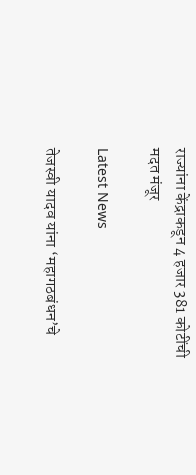राज्यांना केंद्राकडून 4 हजार 381 कोटींची मदत मंजूर

Latest News

तेजस्वी यादव यांना ‘महागठबंधन’चे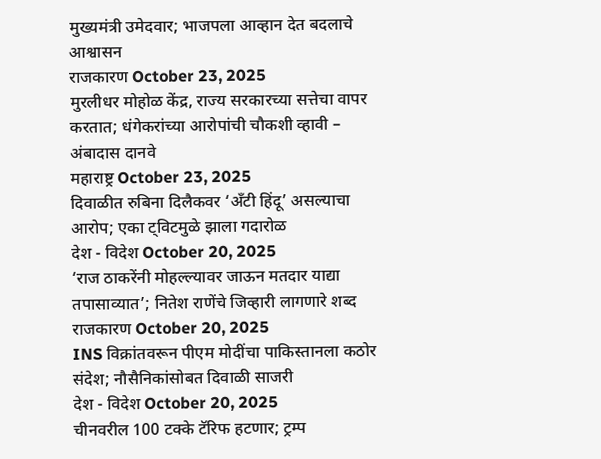मुख्यमंत्री उमेदवार; भाजपला आव्हान देत बदलाचे आश्वासन
राजकारण October 23, 2025
मुरलीधर मोहोळ केंद्र, राज्य सरकारच्या सत्तेचा वापर करतात; धंगेकरांच्या आरोपांची चौकशी व्हावी – अंबादास दानवे
महाराष्ट्र October 23, 2025
दिवाळीत रुबिना दिलैकवर ‘अँटी हिंदू’ असल्याचा आरोप; एका ट्विटमुळे झाला गदारोळ
देश - विदेश October 20, 2025
‘राज ठाकरेंनी मोहल्ल्यावर जाऊन मतदार याद्या तपासाव्यात’; नितेश राणेंचे जिव्हारी लागणारे शब्द
राजकारण October 20, 2025
INS विक्रांतवरून पीएम मोदींचा पाकिस्तानला कठोर संदेश; नौसैनिकांसोबत दिवाळी साजरी
देश - विदेश October 20, 2025
चीनवरील 100 टक्के टॅरिफ हटणार; ट्रम्प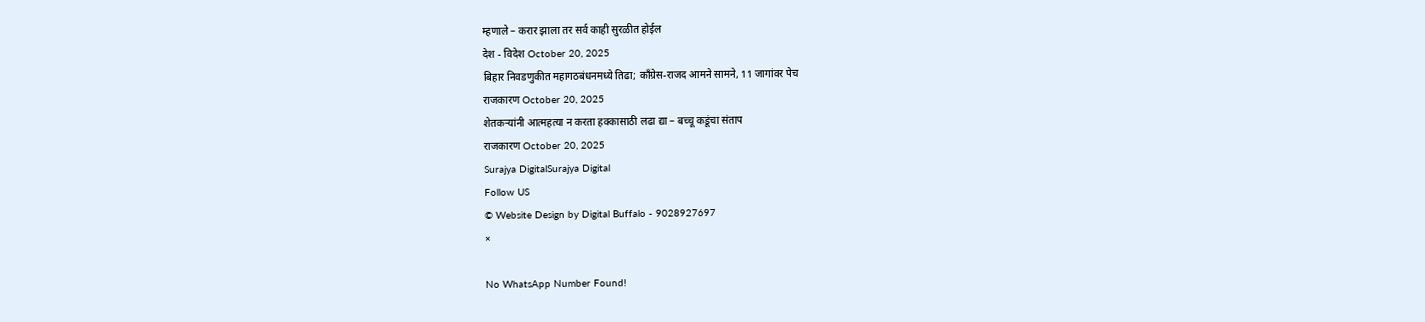म्हणाले – करार झाला तर सर्व काही सुरळीत होईल
देश - विदेश October 20, 2025
बिहार निवडणुकीत महागठबंधनमध्ये तिढा; काँग्रेस-राजद आमने सामने, 11 जागांवर पेच
राजकारण October 20, 2025
शेतकऱ्यांनी आत्महत्या न करता हक्कासाठी लढा द्या – बच्चू कडूंचा संताप
राजकारण October 20, 2025
Surajya DigitalSurajya Digital
Follow US
© Website Design by Digital Buffalo - 9028927697
×

No WhatsApp Number Found!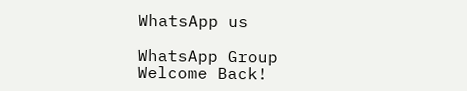WhatsApp us

WhatsApp Group
Welcome Back!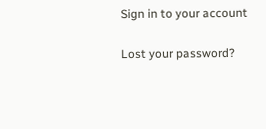Sign in to your account

Lost your password?